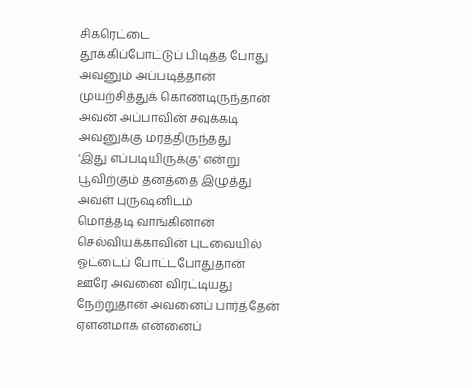சிகரெட்டை
தூக்கிப்போட்டுப் பிடித்த போது
அவனும் அப்படித்தான்
முயற்சித்துக் கொண்டிருந்தான்
அவன் அப்பாவின் சவுக்கடி
அவனுக்கு மரத்திருந்தது
'இது எப்படியிருக்கு' என்று
பூவிற்கும் தனத்தை இழுத்து
அவள் புருஷனிடம்
மொத்தடி வாங்கினான்
செல்வியக்காவின் புடவையில்
ஓட்டைப் போட்டபோதுதான்
ஊரே அவனை விரட்டியது
நேற்றுதான் அவனைப் பார்த்தேன்
ஏளனமாக என்னைப்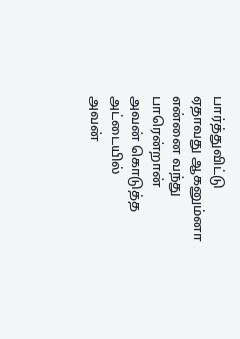பார்த்துவிட்டு
ஏதாவது ஆகனும்னா
என்னை வந்து பாரென்றான்
அவன் கொடுத்த அட்டையில்
அவன்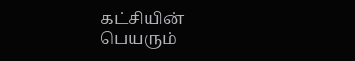கட்சியின் பெயரும்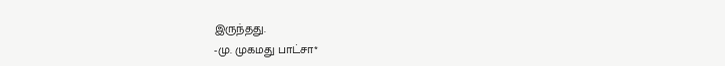இருந்தது.
-மு. முகமது பாட்சா*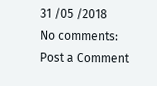31 /05 /2018
No comments:
Post a Comment